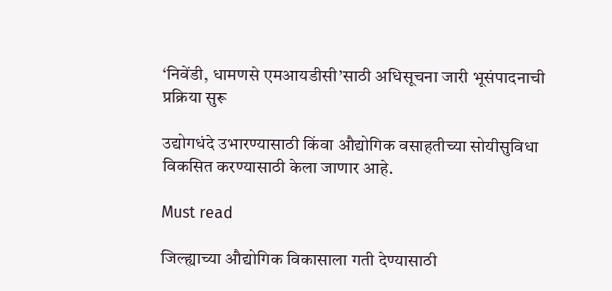‘निवेंडी, धामणसे एमआयडीसी’साठी अधिसूचना जारी भूसंपादनाची प्रक्रिया सुरू

उद्योगधंदे उभारण्यासाठी किंवा औद्योगिक वसाहतीच्या सोयीसुविधा विकसित करण्यासाठी केला जाणार आहे.

Must read

जिल्ह्याच्या औद्योगिक विकासाला गती देण्यासाठी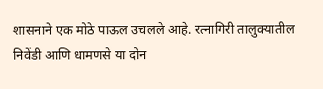शासनाने एक मोठे पाऊल उचलले आहे. रत्नागिरी तालुक्यातील निवेंडी आणि धामणसे या दोन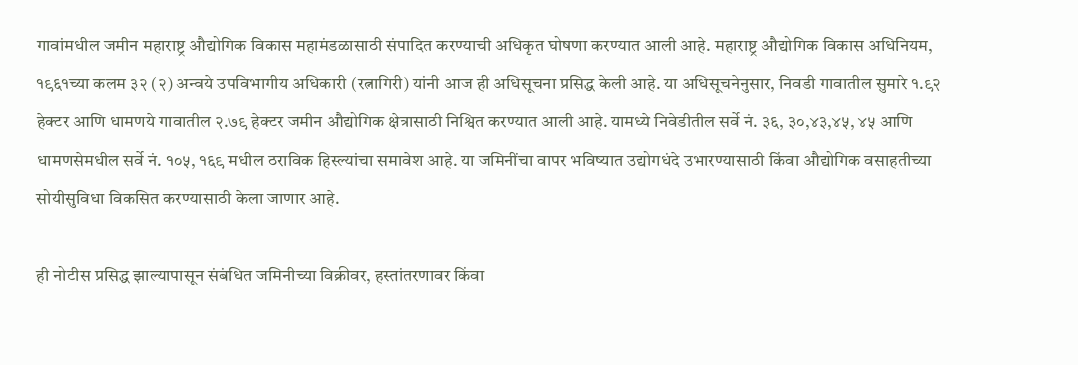गावांमधील जमीन महाराष्ट्र औद्योगिक विकास महामंडळासाठी संपादित करण्याची अधिकृत घोषणा करण्यात आली आहे. महाराष्ट्र औद्योगिक विकास अधिनियम, १९६१च्या कलम ३२ (२) अन्वये उपविभागीय अधिकारी (रत्नागिरी) यांनी आज ही अधिसूचना प्रसिद्ध केली आहे. या अधिसू‌चनेनुसार, निवडी गावातील सुमारे १.९२ हेक्टर आणि धामणये गावातील २.७९ हेक्टर जमीन औद्योगिक क्षेत्रासाठी निश्वित करण्यात आली आहे. यामध्ये निवेडीतील सर्वे नं. ३६, ३०,४३,४५, ४५ आणि धामणसेमधील सर्वे नं. १०५, १६९ मधील ठराविक हिस्ल्यांचा समावेश आहे. या जमिनींचा वापर भविष्यात उद्योगधंदे उभारण्यासाठी किंवा औद्योगिक वसाहतीच्या सोयीसुविधा विकसित करण्यासाठी केला जाणार आहे.

ही नोटीस प्रसिद्ध झाल्यापासून संबंधित जमिनीच्या विक्रीवर, हस्तांतरणावर किंवा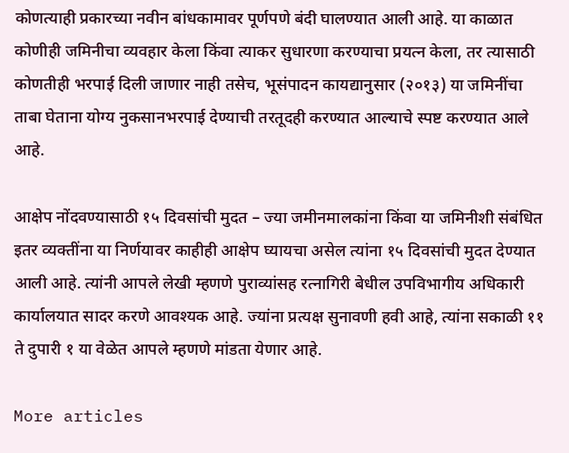कोणत्याही प्रकारच्या नवीन बांधकामावर पूर्णपणे बंदी घालण्यात आली आहे. या काळात कोणीही जमिनीचा व्यवहार केला किंवा त्याकर सुधारणा करण्याचा प्रयत्न केला, तर त्यासाठी कोणतीही भरपाई दिली जाणार नाही तसेच, भूसंपादन कायद्यानुसार (२०१३) या जमिनींचा ताबा घेताना योग्य नुकसानभरपाई देण्याची तरतूदही करण्यात आल्याचे स्पष्ट करण्यात आले आहे.

आक्षेप नोंदवण्यासाठी १५ दिवसांची मुदत – ज्या जमीनमालकांना किंवा या जमिनीशी संबंधित इतर व्यक्तींना या निर्णयावर काहीही आक्षेप घ्यायचा असेल त्यांना १५ दिवसांची मुदत देण्यात आली आहे. त्यांनी आपले लेखी म्हणणे पुराव्यांसह रत्नागिरी बेधील उपविभागीय अधिकारी कार्यालयात सादर करणे आवश्यक आहे. ज्यांना प्रत्यक्ष सुनावणी हवी आहे, त्यांना सकाळी ११ ते दुपारी १ या वेळेत आपले म्हणणे मांडता येणार आहे.

More articles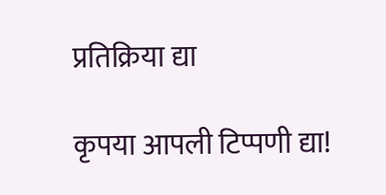प्रतिक्रिया द्या

कृपया आपली टिप्पणी द्या!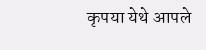कृपया येथे आपले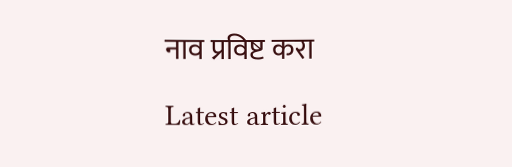नाव प्रविष्ट करा

Latest article